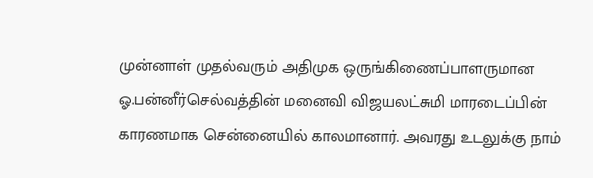முன்னாள் முதல்வரும் அதிமுக ஒருங்கிணைப்பாளருமான ஓ.பன்னீர்செல்வத்தின் மனைவி விஜயலட்சுமி மாரடைப்பின் காரணமாக சென்னையில் காலமானார். அவரது உடலுக்கு நாம்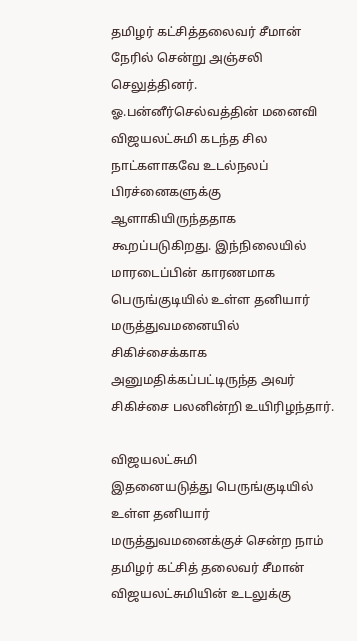தமிழர் கட்சித்தலைவர் சீமான் நேரில் சென்று அஞ்சலி செலுத்தினர்.
ஓ.பன்னீர்செல்வத்தின் மனைவி விஜயலட்சுமி கடந்த சில நாட்களாகவே உடல்நலப் பிரச்னைகளுக்கு ஆளாகியிருந்ததாக கூறப்படுகிறது. இந்நிலையில் மாரடைப்பின் காரணமாக பெருங்குடியில் உள்ள தனியார் மருத்துவமனையில் சிகிச்சைக்காக அனுமதிக்கப்பட்டிருந்த அவர் சிகிச்சை பலனின்றி உயிரிழந்தார்.

விஜயலட்சுமி
இதனையடுத்து பெருங்குடியில் உள்ள தனியார் மருத்துவமனைக்குச் சென்ற நாம் தமிழர் கட்சித் தலைவர் சீமான் விஜயலட்சுமியின் உடலுக்கு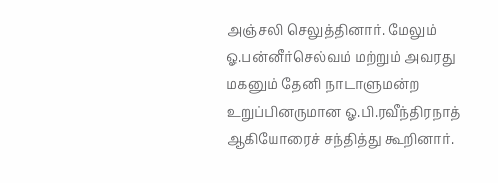அஞ்சலி செலுத்தினார். மேலும் ஓ.பன்னீர்செல்வம் மற்றும் அவரது மகனும் தேனி நாடாளுமன்ற உறுப்பினருமான ஓ.பி.ரவீந்திரநாத் ஆகியோரைச் சந்தித்து கூறினார்.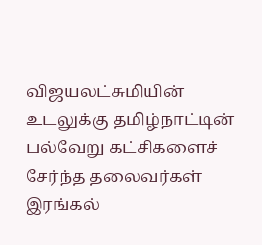விஜயலட்சுமியின் உடலுக்கு தமிழ்நாட்டின் பல்வேறு கட்சிகளைச் சேர்ந்த தலைவர்கள் இரங்கல்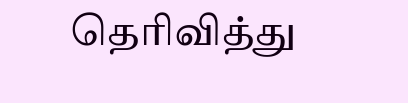தெரிவித்து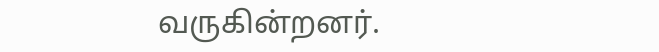வருகின்றனர்.